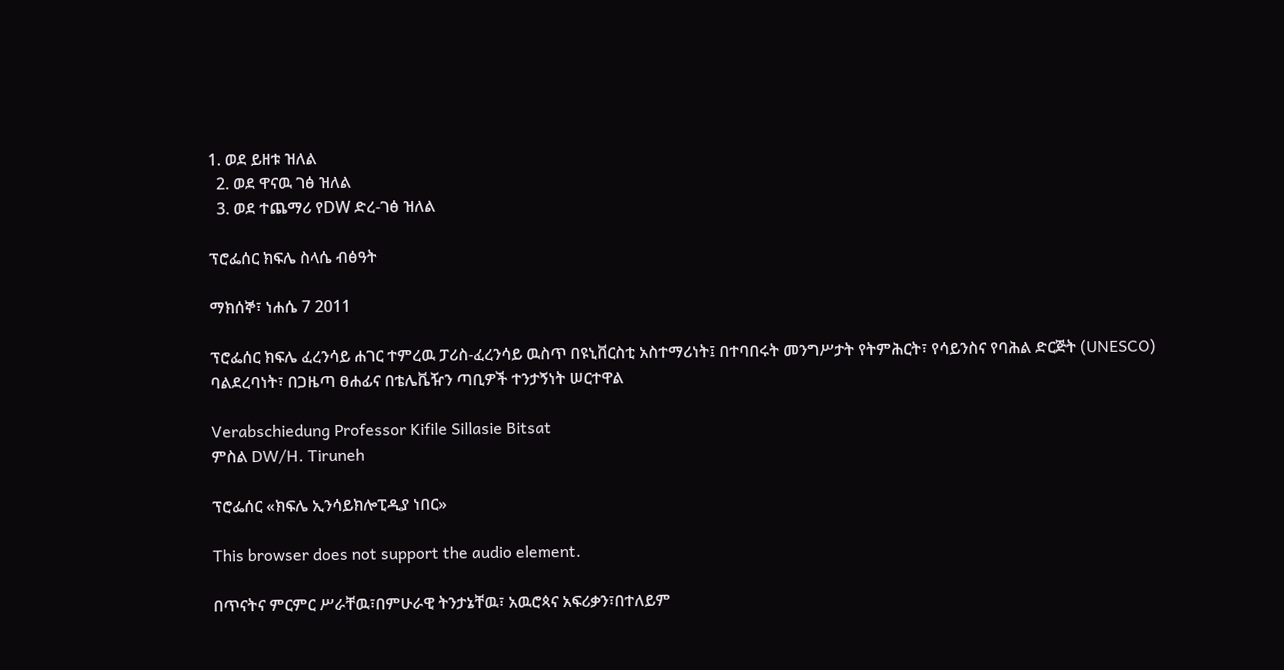1. ወደ ይዘቱ ዝለል
  2. ወደ ዋናዉ ገፅ ዝለል
  3. ወደ ተጨማሪ የDW ድረ-ገፅ ዝለል

ፕሮፌሰር ክፍሌ ስላሴ ብፅዓት

ማክሰኞ፣ ነሐሴ 7 2011

ፕሮፌሰር ክፍሌ ፈረንሳይ ሐገር ተምረዉ ፓሪስ-ፈረንሳይ ዉስጥ በዩኒቨርስቲ አስተማሪነት፤ በተባበሩት መንግሥታት የትምሕርት፣ የሳይንስና የባሕል ድርጅት (UNESCO) ባልደረባነት፣ በጋዜጣ ፀሐፊና በቴሌቬዥን ጣቢዎች ተንታኝነት ሠርተዋል

Verabschiedung Professor Kifile Sillasie Bitsat
ምስል DW/H. Tiruneh

ፕሮፌሰር «ክፍሌ ኢንሳይክሎፒዲያ ነበር»

This browser does not support the audio element.

በጥናትና ምርምር ሥራቸዉ፣በምሁራዊ ትንታኔቸዉ፣ አዉሮጳና አፍሪቃን፣በተለይም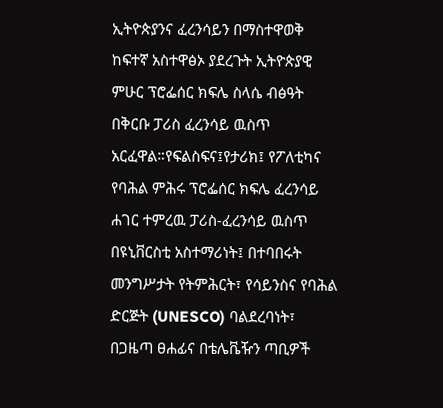ኢትዮጵያንና ፈረንሳይን በማስተዋወቅ ከፍተኛ አስተዋፅኦ ያደረጉት ኢትዮጵያዊ ምሁር ፕሮፌሰር ክፍሌ ስላሴ ብፅዓት በቅርቡ ፓሪስ ፈረንሳይ ዉስጥ አርፈዋል።የፍልስፍና፤የታሪክ፤ የፖለቲካና የባሕል ምሕሩ ፕሮፌሰር ክፍሌ ፈረንሳይ ሐገር ተምረዉ ፓሪስ-ፈረንሳይ ዉስጥ በዩኒቨርስቲ አስተማሪነት፤ በተባበሩት መንግሥታት የትምሕርት፣ የሳይንስና የባሕል ድርጅት (UNESCO) ባልደረባነት፣ በጋዜጣ ፀሐፊና በቴሌቬዥን ጣቢዎች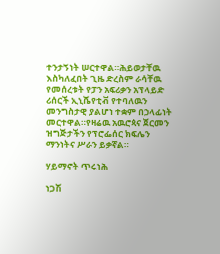ተንታኝነት ሠርተዋል።ሕይወታቸዉ እስካለፈበት ጊዜ ድረስም ራሳቸዉ የመሰረቱት የፓን አፍሪቃን አፕላይድ ሪሰርች ኢኒሼየቲቭ የተባለዉን መንግስታዊ ያልሆነ ተቋም በኃላፊነት መርተዋል።የዛሬዉ አዉሮጳና ጀርመን ዝግጅታችን የፕሮፌሰር ክፍሌን ማንነትና ሥራን ይቃኛል።

ሃይማኖት ጥሩነሕ

ነጋሽ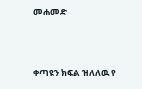መሐመድ



ቀጣዩን ክፍል ዝለለዉ የ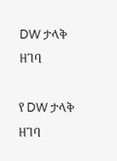DW ታላቅ ዘገባ

የ DW ታላቅ ዘገባ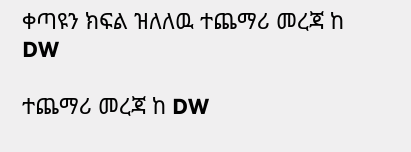ቀጣዩን ክፍል ዝለለዉ ተጨማሪ መረጃ ከ DW

ተጨማሪ መረጃ ከ DW